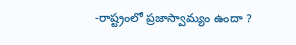-రాష్ట్రంలో ప్రజాస్వామ్యం ఉందా ?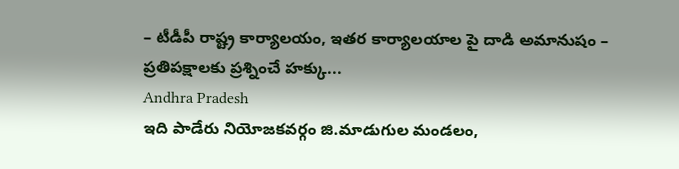– టీడీపీ రాష్ట్ర కార్యాలయం, ఇతర కార్యాలయాల పై దాడి అమానుషం – ప్రతిపక్షాలకు ప్రశ్నించే హక్కు...
Andhra Pradesh
ఇది పాడేరు నియోజకవర్గం జి.మాడుగుల మండలం,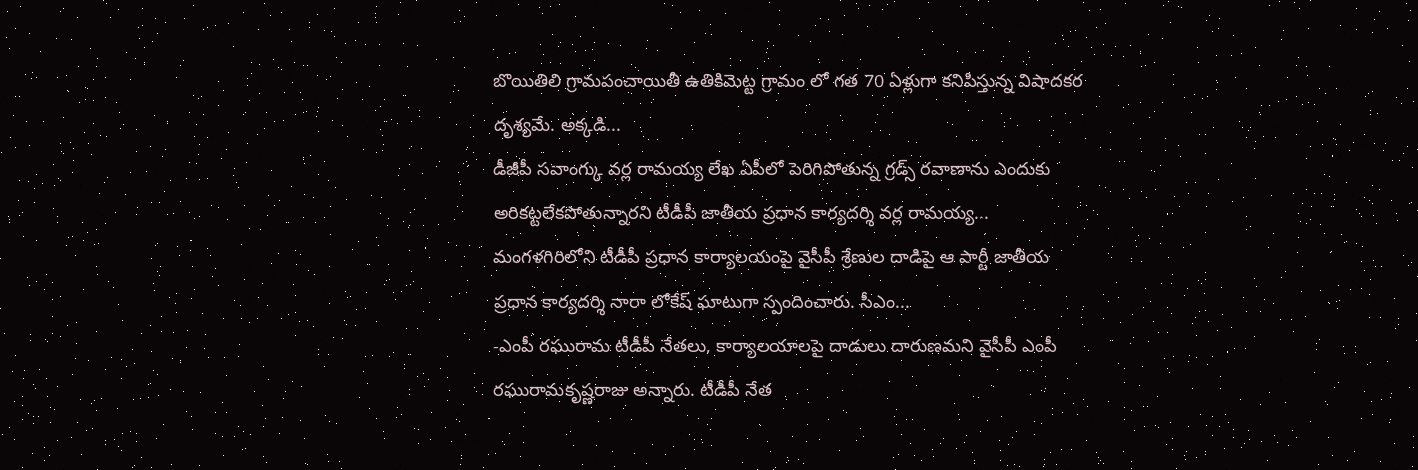బొయితిలి గ్రామపంచాయితీ ఉతికిమెట్ట గ్రామం లో గత 70 ఏళ్లుగా కనిపిస్తున్న విషాదకర దృశ్యమే. అక్కడి...
డీజీపీ సవాంగ్కు వర్ల రామయ్య లేఖ ఏపీలో పెరిగిపోతున్న గ్రడ్స్ రవాణాను ఎందుకు అరికట్టలేకపోతున్నారని టీడీపీ జాతీయ ప్రధాన కార్యదర్శి వర్ల రామయ్య...
మంగళగిరిలోని టీడీపీ ప్రధాన కార్యాలయంపై వైసీపీ శ్రేణుల దాడిపై ఆ పార్టీ జాతీయ ప్రధాన కార్యదర్శి నారా లోకేష్ ఘాటుగా స్పందించారు. సీఎం...
-ఎంపీ రఘురామ టీడీపీ నేతలు, కార్యాలయాలపై దాడులు దారుణమని వైసీపీ ఎంపీ రఘురామకృష్ణరాజు అన్నారు. టీడీపీ నేత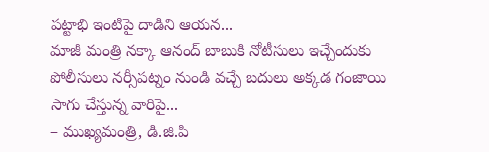పట్టాభి ఇంటిపై దాడిని ఆయన...
మాజీ మంత్రి నక్కా ఆనంద్ బాబుకి నోటీసులు ఇచ్చేందుకు పోలీసులు నర్సీపట్నం నుండి వచ్చే బదులు అక్కడ గంజాయి సాగు చేస్తున్న వారిపై...
– ముఖ్యమంత్రి, డి.జి.పి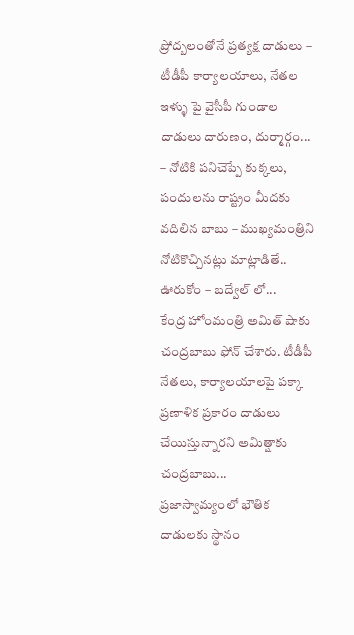ప్రోద్బలంతోనే ప్రత్యక్ష దాడులు – టీడీపీ కార్యాలయాలు, నేతల ఇళ్ళు పై వైసీపీ గుండాల దాడులు దారుణం, దుర్మార్గం...
– నోటికి పనిచెప్పే కుక్కలు, పందులను రాష్ట్రం మీదకు వదిలిన బాబు – ముఖ్యమంత్రిని నోటికొచ్చినట్లు మాట్లాడితే.. ఊరుకోం – బద్వేల్ లో...
కేంద్ర హోంమంత్రి అమిత్ షాకు చంద్రబాబు ఫోన్ చేశారు. టీడీపీ నేతలు, కార్యాలయాలపై పక్కా ప్రణాళిక ప్రకారం దాడులు చేయిస్తున్నారని అమిత్షాకు చంద్రబాబు...
ప్రజాస్వామ్యంలో భౌతిక దాడులకు స్థానం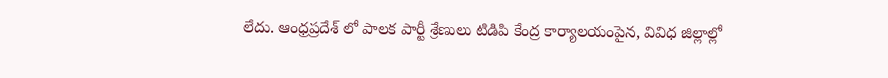లేదు. ఆంధ్రప్రదేశ్ లో పాలక పార్టీ శ్రేణులు టిడిపి కేంద్ర కార్యాలయంపైన, వివిధ జిల్లాల్లో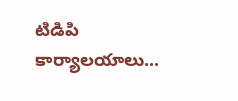టిడిపి కార్యాలయాలు...